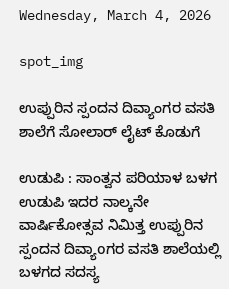Wednesday, March 4, 2026

spot_img

ಉಪ್ಪುರಿನ ಸ್ಪಂದನ ದಿವ್ಯಾಂಗರ ವಸತಿ ಶಾಲೆಗೆ ಸೋಲಾರ್ ಲೈಟ್ ಕೊಡುಗೆ

ಉಡುಪಿ : ಸಾಂತ್ವನ ಪರಿಯಾಳ ಬಳಗ ಉಡುಪಿ ಇದರ ನಾಲ್ಕನೇ ವಾರ್ಷಿಕೋತ್ಸವ ನಿಮಿತ್ತ ಉಪ್ಪುರಿನ ಸ್ಪಂದನ ದಿವ್ಯಾoಗರ ವಸತಿ ಶಾಲೆಯಲ್ಲಿ ಬಳಗದ ಸದಸ್ಯ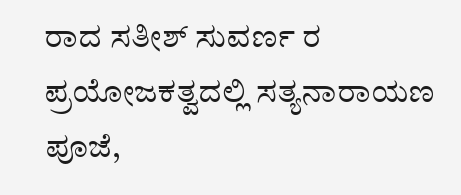ರಾದ ಸತೀಶ್ ಸುವರ್ಣ ರ ಪ್ರಯೋಜಕತ್ವದಲ್ಲಿ ಸತ್ಯನಾರಾಯಣ ಪೂಜೆ,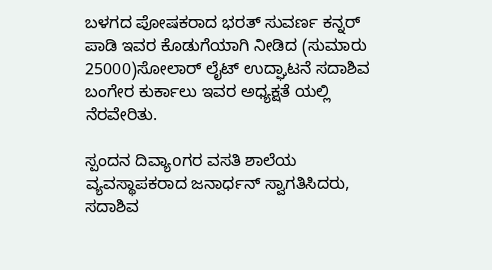ಬಳಗದ ಪೋಷಕರಾದ ಭರತ್ ಸುವರ್ಣ ಕನ್ನರ್ ಪಾಡಿ ಇವರ ಕೊಡುಗೆಯಾಗಿ ನೀಡಿದ (ಸುಮಾರು 25000)ಸೋಲಾರ್ ಲೈಟ್ ಉದ್ಘಾಟನೆ ಸದಾಶಿವ ಬಂಗೇರ ಕುರ್ಕಾಲು ಇವರ ಅಧ್ಯಕ್ಷತೆ ಯಲ್ಲಿ ನೆರವೇರಿತು.

ಸ್ಪಂದನ ದಿವ್ಯಾoಗರ ವಸತಿ ಶಾಲೆಯ ವ್ಯವಸ್ಥಾಪಕರಾದ ಜನಾರ್ಧನ್ ಸ್ವಾಗತಿಸಿದರು, ಸದಾಶಿವ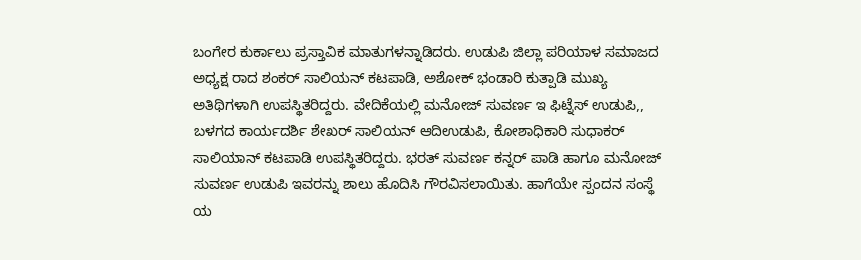ಬಂಗೇರ ಕುರ್ಕಾಲು ಪ್ರಸ್ತಾವಿಕ ಮಾತುಗಳನ್ನಾಡಿದರು. ಉಡುಪಿ ಜಿಲ್ಲಾ ಪರಿಯಾಳ ಸಮಾಜದ ಅಧ್ಯಕ್ಷ ರಾದ ಶಂಕರ್ ಸಾಲಿಯನ್ ಕಟಪಾಡಿ, ಅಶೋಕ್ ಭಂಡಾರಿ ಕುತ್ಪಾಡಿ ಮುಖ್ಯ ಅತಿಥಿಗಳಾಗಿ ಉಪಸ್ಥಿತರಿದ್ದರು. ವೇದಿಕೆಯಲ್ಲಿ ಮನೋಜ್ ಸುವರ್ಣ ಇ ಫಿಟ್ನೆಸ್ ಉಡುಪಿ,, ಬಳಗದ ಕಾರ್ಯದರ್ಶಿ ಶೇಖರ್ ಸಾಲಿಯನ್ ಆದಿಉಡುಪಿ, ಕೋಶಾಧಿಕಾರಿ ಸುಧಾಕರ್ ಸಾಲಿಯಾನ್ ಕಟಪಾಡಿ ಉಪಸ್ಥಿತರಿದ್ದರು. ಭರತ್ ಸುವರ್ಣ ಕನ್ನರ್ ಪಾಡಿ ಹಾಗೂ ಮನೋಜ್ ಸುವರ್ಣ ಉಡುಪಿ ಇವರನ್ನು ಶಾಲು ಹೊದಿಸಿ ಗೌರವಿಸಲಾಯಿತು. ಹಾಗೆಯೇ ಸ್ಪಂದನ ಸಂಸ್ಥೆ ಯ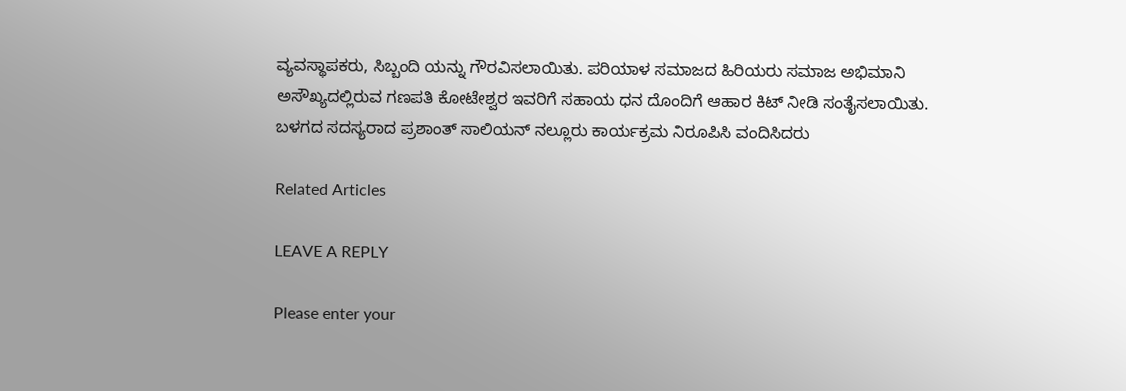ವ್ಯವಸ್ಥಾಪಕರು, ಸಿಬ್ಬಂದಿ ಯನ್ನು ಗೌರವಿಸಲಾಯಿತು. ಪರಿಯಾಳ ಸಮಾಜದ ಹಿರಿಯರು ಸಮಾಜ ಅಭಿಮಾನಿ ಅಸೌಖ್ಯದಲ್ಲಿರುವ ಗಣಪತಿ ಕೋಟೇಶ್ವರ ಇವರಿಗೆ ಸಹಾಯ ಧನ ದೊಂದಿಗೆ ಆಹಾರ ಕಿಟ್ ನೀಡಿ ಸಂತೈಸಲಾಯಿತು. ಬಳಗದ ಸದಸ್ಯರಾದ ಪ್ರಶಾಂತ್ ಸಾಲಿಯನ್ ನಲ್ಲೂರು ಕಾರ್ಯಕ್ರಮ ನಿರೂಪಿಸಿ ವಂದಿಸಿದರು

Related Articles

LEAVE A REPLY

Please enter your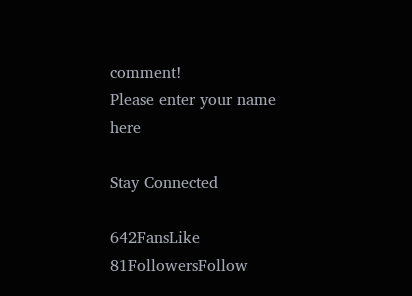comment!
Please enter your name here

Stay Connected

642FansLike
81FollowersFollow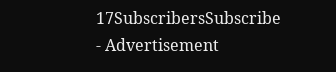17SubscribersSubscribe
- Advertisement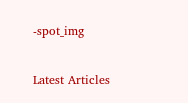-spot_img

Latest Articles